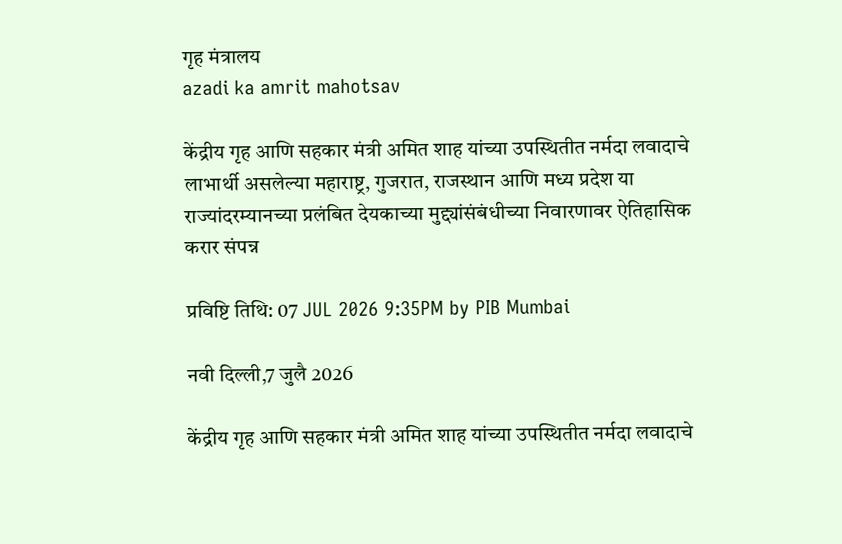गृह मंत्रालय
azadi ka amrit mahotsav

केंद्रीय गृह आणि सहकार मंत्री अमित शाह यांच्या उपस्थितीत नर्मदा लवादाचे लाभार्थी असलेल्या महाराष्ट्र, गुजरात, राजस्थान आणि मध्य प्रदेश या राज्यांदरम्यानच्या प्रलंबित देयकाच्या मुद्द्यांसंबंधीच्या निवारणावर ऐतिहासिक करार संपन्न

प्रविष्टि तिथि: 07 JUL 2026 9:35PM by PIB Mumbai

नवी दिल्ली,7 जुलै 2026

केंद्रीय गृह आणि सहकार मंत्री अमित शाह यांच्या उपस्थितीत नर्मदा लवादाचे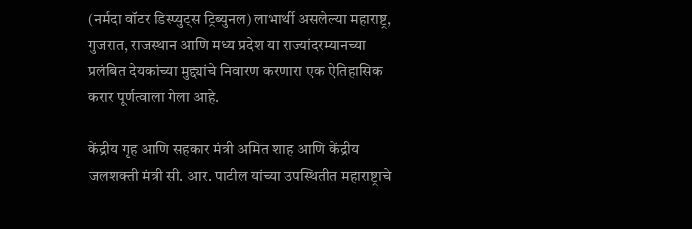(नर्मदा वॉटर डिस्प्युट्स ट्रिब्युनल) लाभार्थी असलेल्या महाराष्ट्र, गुजरात, राजस्थान आणि मध्य प्रदेश या राज्यांदरम्यानच्या प्रलंबित देयकांच्या मुद्द्यांचे निवारण करणारा एक ऐतिहासिक करार पूर्णत्वाला गेला आहे.

केंद्रीय गृह आणि सहकार मंत्री अमित शाह आणि केंद्रीय जलशक्ती मंत्री सी. आर. पाटील यांच्या उपस्थितीत महाराष्ट्राचे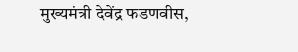मुख्यमंत्री देवेंद्र फडणवीस,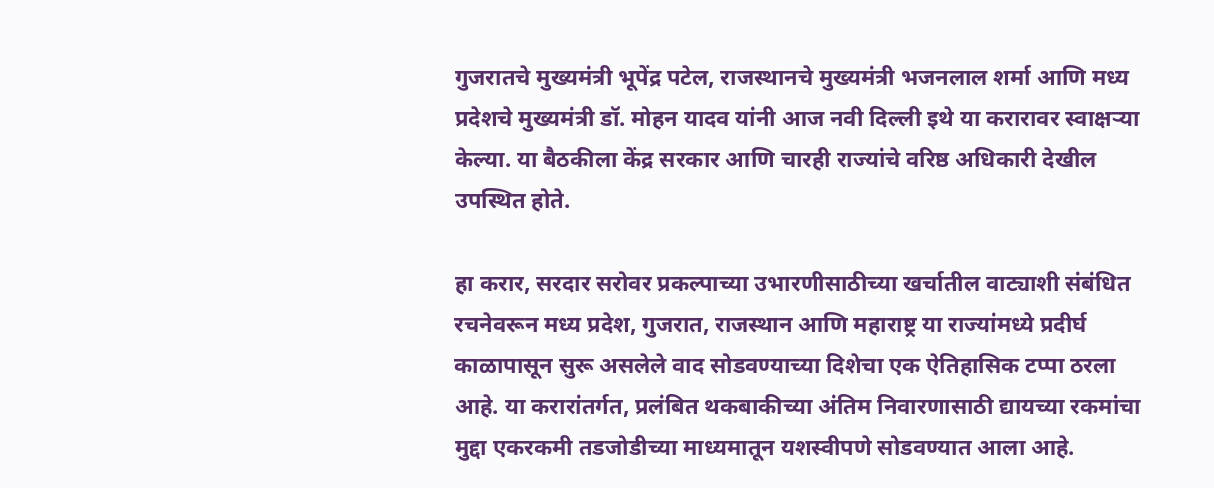गुजरातचे मुख्यमंत्री भूपेंद्र पटेल, राजस्थानचे मुख्यमंत्री भजनलाल शर्मा आणि मध्य प्रदेशचे मुख्यमंत्री डॉ. मोहन यादव यांनी आज नवी दिल्ली इथे या करारावर स्वाक्षऱ्या केल्या. या बैठकीला केंद्र सरकार आणि चारही राज्यांचे वरिष्ठ अधिकारी देखील उपस्थित होते.

हा करार, सरदार सरोवर प्रकल्पाच्या उभारणीसाठीच्या खर्चातील वाट्याशी संबंधित रचनेवरून मध्य प्रदेश, गुजरात, राजस्थान आणि महाराष्ट्र या राज्यांमध्ये प्रदीर्घ काळापासून सुरू असलेले वाद सोडवण्याच्या दिशेचा एक ऐतिहासिक टप्पा ठरला आहे. या करारांतर्गत, प्रलंबित थकबाकीच्या अंतिम निवारणासाठी द्यायच्या रकमांचा मुद्दा एकरकमी तडजोडीच्या माध्यमातून यशस्वीपणे सोडवण्यात आला आहे.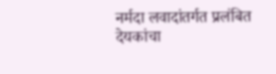नर्मदा लवादांतर्गत प्रलंबित देयकांचा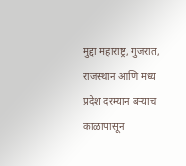मुद्दा महाराष्ट्र, गुजरात, राजस्थान आणि मध्य प्रदेश दरम्यान बऱ्याच काळापासून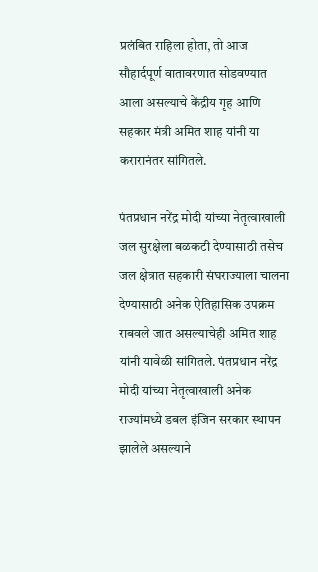प्रलंबित राहिला होता, तो आज सौहार्दपूर्ण वातावरणात सोडवण्यात आला असल्याचे केंद्रीय गृह आणि सहकार मंत्री अमित शाह यांनी या करारानंतर सांगितले.

पंतप्रधान नरेंद्र मोदी यांच्या नेतृत्वाखाली जल सुरक्षेला बळकटी देण्यासाठी तसेच जल क्षेत्रात सहकारी संघराज्याला चालना देण्यासाठी अनेक ऐतिहासिक उपक्रम राबवले जात असल्याचेही अमित शाह यांनी यावेळी सांगितले. पंतप्रधान नरेंद्र मोदी यांच्या नेतृत्वाखाली अनेक राज्यांमध्ये डबल इंजिन सरकार स्थापन झालेले असल्याने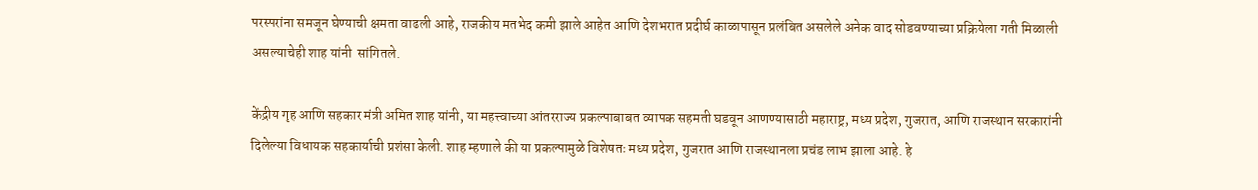परस्परांना समजून घेण्याची क्षमता वाढली आहे, राजकीय मतभेद कमी झाले आहेत आणि देशभरात प्रदीर्घ काळापासून प्रलंबित असलेले अनेक वाद सोडवण्याच्या प्रक्रियेला गती मिळाली असल्याचेही शाह यांनी  सांगितले.

केंद्रीय गृह आणि सहकार मंत्री अमित शाह यांनी, या महत्त्वाच्या आंतरराज्य प्रकल्पाबाबत व्यापक सहमती घडवून आणण्यासाठी महाराष्ट्र, मध्य प्रदेश, गुजरात, आणि राजस्थान सरकारांनी दिलेल्या विधायक सहकार्याची प्रशंसा केली. शाह म्हणाले की या प्रकल्पामुळे विशेषतः मध्य प्रदेश, गुजरात आणि राजस्थानला प्रचंड लाभ झाला आहे. हे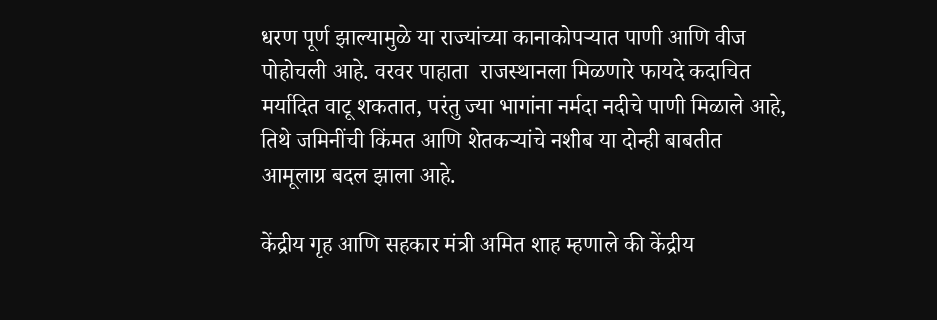धरण पूर्ण झाल्यामुळे या राज्यांच्या कानाकोपऱ्यात पाणी आणि वीज पोहोचली आहे. वरवर पाहाता  राजस्थानला मिळणारे फायदे कदाचित मर्यादित वाटू शकतात, परंतु ज्या भागांना नर्मदा नदीचे पाणी मिळाले आहे, तिथे जमिनींची किंमत आणि शेतकऱ्यांचे नशीब या दोन्ही बाबतीत आमूलाग्र बदल झाला आहे.

केंद्रीय गृह आणि सहकार मंत्री अमित शाह म्हणाले की केंद्रीय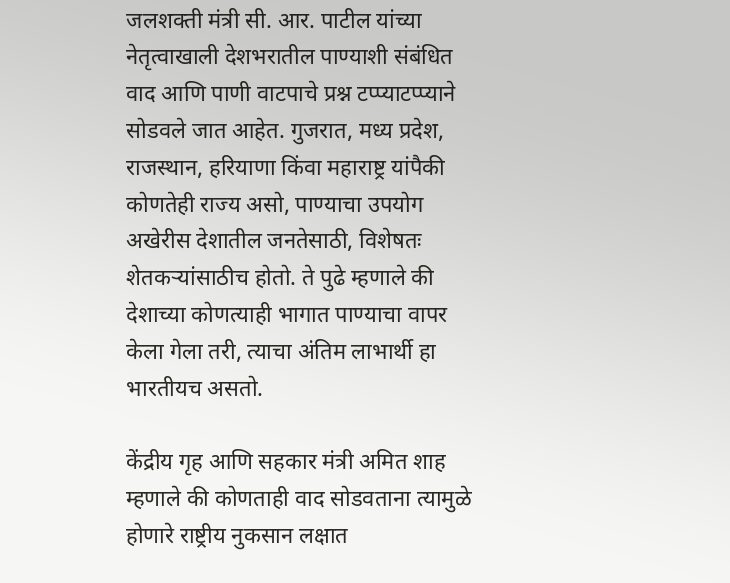जलशक्ती मंत्री सी. आर. पाटील यांच्या नेतृत्वाखाली देशभरातील पाण्याशी संबंधित वाद आणि पाणी वाटपाचे प्रश्न टप्प्याटप्प्याने सोडवले जात आहेत. गुजरात, मध्य प्रदेश, राजस्थान, हरियाणा किंवा महाराष्ट्र यांपैकी कोणतेही राज्य असो, पाण्याचा उपयोग अखेरीस देशातील जनतेसाठी, विशेषतः शेतकऱ्यांसाठीच होतो. ते पुढे म्हणाले की देशाच्या कोणत्याही भागात पाण्याचा वापर केला गेला तरी, त्याचा अंतिम लाभार्थी हा भारतीयच असतो.

केंद्रीय गृह आणि सहकार मंत्री अमित शाह म्हणाले की कोणताही वाद सोडवताना त्यामुळे होणारे राष्ट्रीय नुकसान लक्षात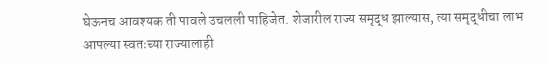घेऊनच आवश्यक ती पावले उचलली पाहिजेत. शेजारील राज्य समृद्ध झाल्यास, त्या समृद्धीचा लाभ आपल्या स्वतःच्या राज्यालाही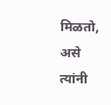मिळतो, असे त्यांनी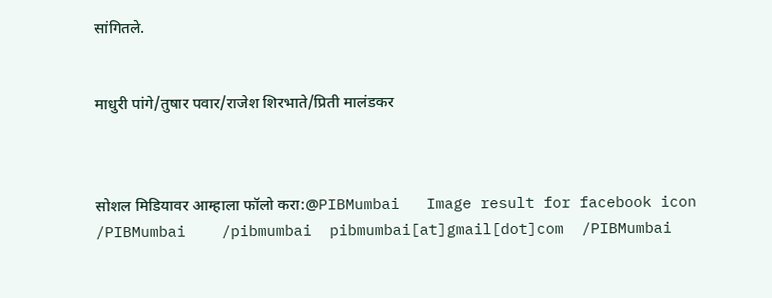सांगितले.


माधुरी पांगे/तुषार पवार/राजेश शिरभाते/प्रिती मालंडकर



सोशल मिडियावर आम्हाला फॉलो करा:@PIBMumbai   Image result for facebook icon /PIBMumbai    /pibmumbai  pibmumbai[at]gmail[dot]com  /PIBMumbai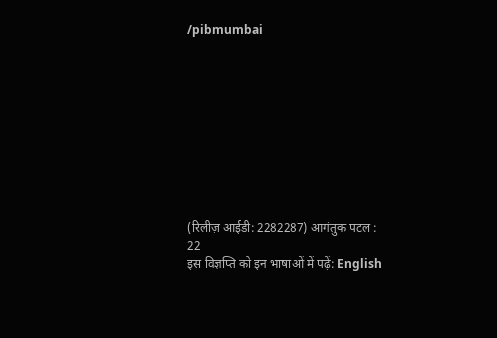/pibmumbai










(रिलीज़ आईडी: 2282287) आगंतुक पटल : 22
इस विज्ञप्ति को इन भाषाओं में पढ़ें: English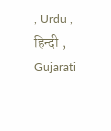, Urdu , हिन्दी , Gujarati